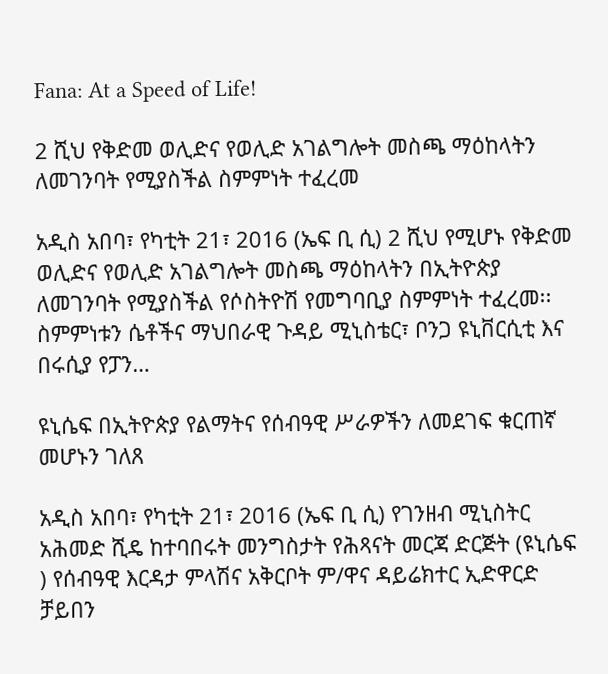Fana: At a Speed of Life!

2 ሺህ የቅድመ ወሊድና የወሊድ አገልግሎት መስጫ ማዕከላትን ለመገንባት የሚያስችል ስምምነት ተፈረመ

አዲስ አበባ፣ የካቲት 21፣ 2016 (ኤፍ ቢ ሲ) 2 ሺህ የሚሆኑ የቅድመ ወሊድና የወሊድ አገልግሎት መስጫ ማዕከላትን በኢትዮጵያ ለመገንባት የሚያስችል የሶስትዮሽ የመግባቢያ ስምምነት ተፈረመ፡፡ ስምምነቱን ሴቶችና ማህበራዊ ጉዳይ ሚኒስቴር፣ ቦንጋ ዩኒቨርሲቲ እና በሩሲያ የፓን…

ዩኒሴፍ በኢትዮጵያ የልማትና የሰብዓዊ ሥራዎችን ለመደገፍ ቁርጠኛ መሆኑን ገለጸ

አዲስ አበባ፣ የካቲት 21፣ 2016 (ኤፍ ቢ ሲ) የገንዘብ ሚኒስትር አሕመድ ሺዴ ከተባበሩት መንግስታት የሕጻናት መርጃ ድርጅት (ዩኒሴፍ ) የሰብዓዊ እርዳታ ምላሽና አቅርቦት ም/ዋና ዳይሬክተር ኢድዋርድ ቻይበን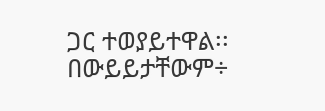ጋር ተወያይተዋል፡፡ በውይይታቸውም÷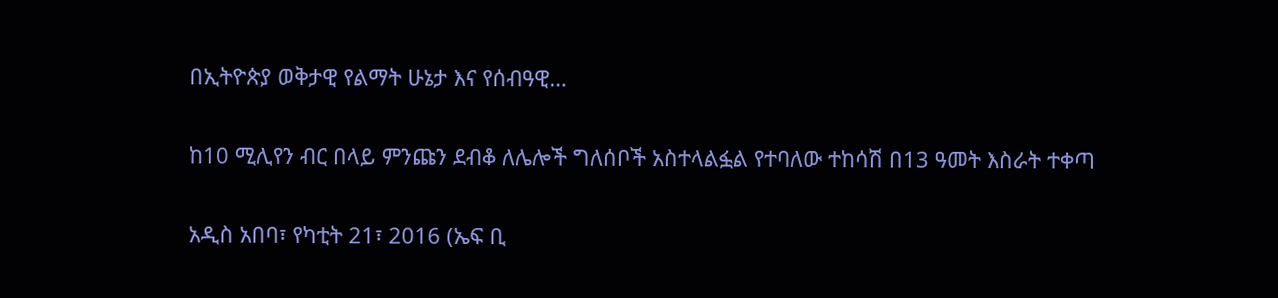በኢትዮጵያ ወቅታዊ የልማት ሁኔታ እና የሰብዓዊ…

ከ10 ሚሊየን ብር በላይ ምንጩን ደብቆ ለሌሎች ግለሰቦች አስተላልፏል የተባለው ተከሳሽ በ13 ዓመት እስራት ተቀጣ

አዲስ አበባ፣ የካቲት 21፣ 2016 (ኤፍ ቢ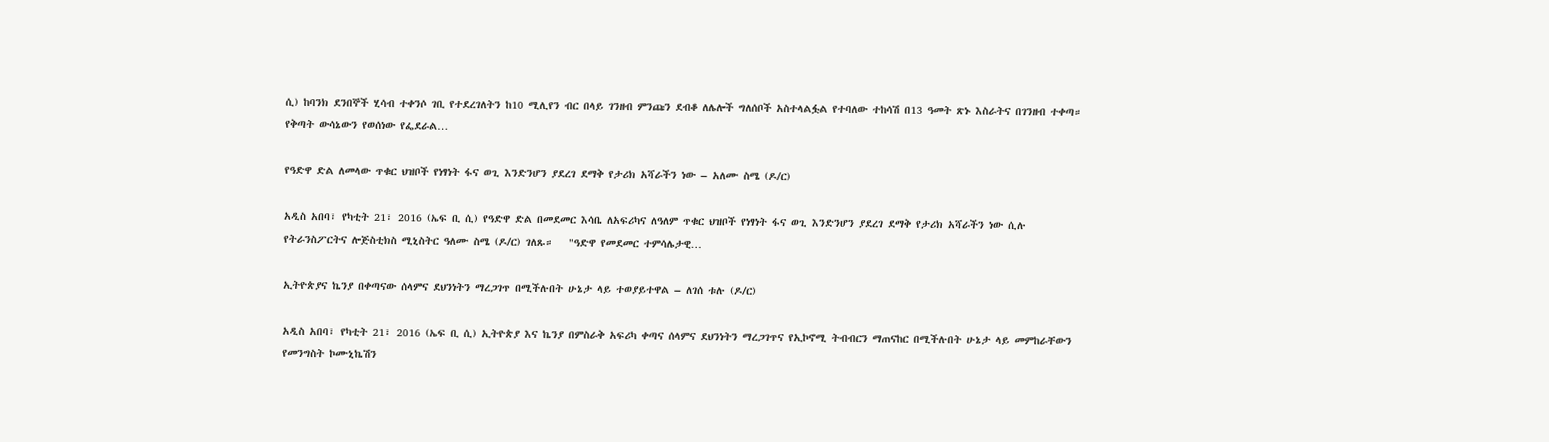ሲ) ከባንክ ደንበኞች ሂሳብ ተቀንሶ ገቢ የተደረገለትን ከ10 ሚሊየን ብር በላይ ገንዘብ ምንጩን ደብቆ ለሌሎች ግለሰቦች አስተላልፏል የተባለው ተከሳሽ በ13 ዓመት ጽኑ እስራትና በገንዘብ ተቀጣ። የቅጣት ውሳኔውን የወሰነው የፌደራል…

የዓድዋ ድል ለመላው ጥቁር ህዝቦች የነፃነት ፋና ወጊ እንድንሆን ያደረገ ደማቅ የታሪክ አሻራችን ነው – አለሙ ስሜ (ዶ/ር)

አዲስ አበባ፣ የካቲት 21፣ 2016 (ኤፍ ቢ ሲ) የዓድዋ ድል በመደመር እሳቤ ለአፍሪካና ለዓለም ጥቁር ህዝቦች የነፃነት ፋና ወጊ እንድንሆን ያደረገ ደማቅ የታሪክ አሻራችን ነው ሲሉ የትራንስፖርትና ሎጅስቲክስ ሚኒስትር ዓለሙ ስሜ (ዶ/ር) ገለጹ።   "ዓድዋ የመደመር ተምሳሌታዊ…

ኢትዮጵያና ኬንያ በቀጣናው ሰላምና ደህንነትን ማረጋገጥ በሚችሉበት ሁኔታ ላይ ተወያይተዋል – ለገሰ ቱሉ (ዶ/ር)

አዲስ አበባ፣ የካቲት 21፣ 2016 (ኤፍ ቢ ሲ) ኢትዮጵያ እና ኬንያ በምስራቅ አፍሪካ ቀጣና ሰላምና ደህንነትን ማረጋገጥና የኢኮኖሚ ትብብርን ማጠናከር በሚችሉበት ሁኔታ ላይ መምከራቸውን የመንግስት ኮሙኒኬሽን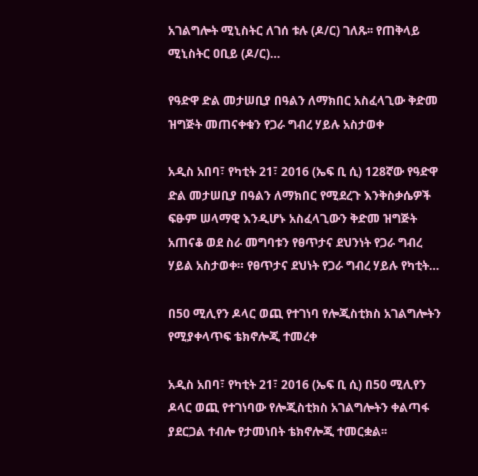አገልግሎት ሚኒስትር ለገሰ ቱሉ (ዶ/ር) ገለጹ፡፡ የጠቅላይ ሚኒስትር ዐቢይ (ዶ/ር)…

የዓድዋ ድል መታሠቢያ በዓልን ለማክበር አስፈላጊው ቅድመ ዝግጅት መጠናቀቁን የጋራ ግብረ ሃይሉ አስታወቀ

አዲስ አበባ፣ የካቲት 21፣ 2016 (ኤፍ ቢ ሲ) 128ኛው የዓድዋ ድል መታሠቢያ በዓልን ለማክበር የሚደረጉ እንቅስቃሴዎች ፍፁም ሠላማዊ እንዲሆኑ አስፈላጊውን ቅድመ ዝግጅት አጠናቆ ወደ ስራ መግባቱን የፀጥታና ደህንነት የጋራ ግብረ ሃይል አስታወቀ። የፀጥታና ደህነት የጋራ ግብረ ሃይሉ የካቲት…

በ50 ሚሊየን ዶላር ወጪ የተገነባ የሎጂስቲክስ አገልግሎትን የሚያቀላጥፍ ቴክኖሎጂ ተመረቀ

አዲስ አበባ፣ የካቲት 21፣ 2016 (ኤፍ ቢ ሲ) በ50 ሚሊየን ዶላር ወጪ የተገነባው የሎጂስቲክስ አገልግሎትን ቀልጣፋ ያደርጋል ተብሎ የታመነበት ቴክኖሎጂ ተመርቋል፡፡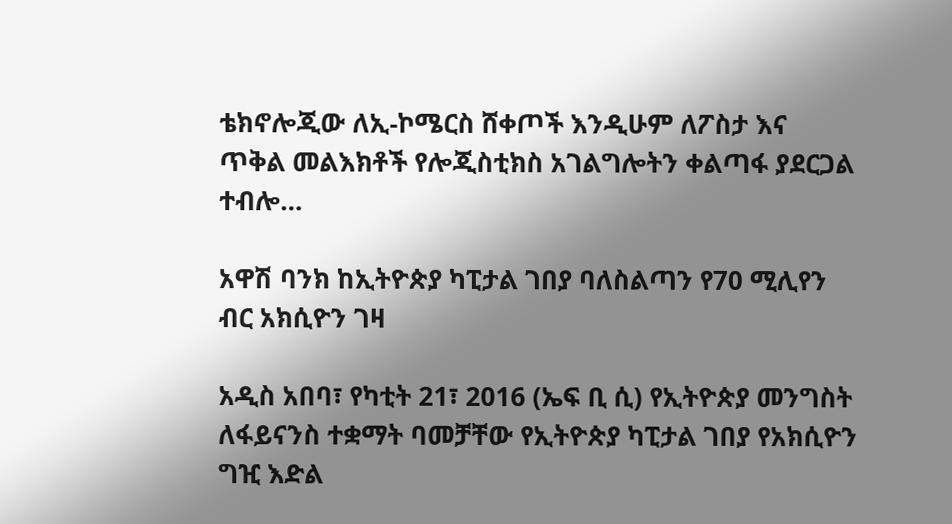ቴክኖሎጂው ለኢ-ኮሜርስ ሸቀጦች እንዲሁም ለፖስታ እና ጥቅል መልእክቶች የሎጂስቲክስ አገልግሎትን ቀልጣፋ ያደርጋል ተብሎ…

አዋሽ ባንክ ከኢትዮጵያ ካፒታል ገበያ ባለስልጣን የ70 ሚሊየን ብር አክሲዮን ገዛ

አዲስ አበባ፣ የካቲት 21፣ 2016 (ኤፍ ቢ ሲ) የኢትዮጵያ መንግስት ለፋይናንስ ተቋማት ባመቻቸው የኢትዮጵያ ካፒታል ገበያ የአክሲዮን ግዢ እድል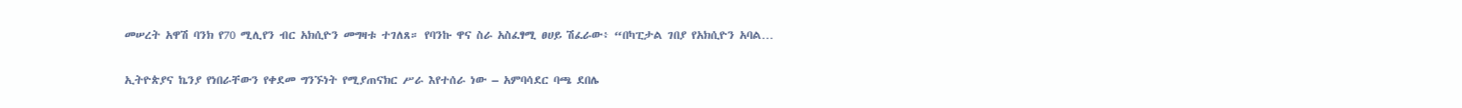መሠረት አዋሽ ባንክ የ70 ሚሊየን ብር አክሲዮን መግዛቱ ተገለጸ። የባንኩ ዋና ስራ አስፈፃሚ ፀሀይ ሽፈራው፥ “በካፒታል ገበያ የአክሲዮን አባል…

ኢትዮጵያና ኬንያ የነበራቸውን የቀደመ ግንኙነት የሚያጠናክር ሥራ እየተሰራ ነው – አምባሳደር ባጫ ደበሌ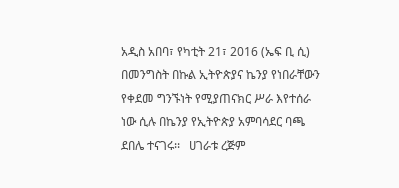አዲስ አበባ፣ የካቲት 21፣ 2016 (ኤፍ ቢ ሲ) በመንግስት በኩል ኢትዮጵያና ኬንያ የነበራቸውን የቀደመ ግንኙነት የሚያጠናክር ሥራ እየተሰራ ነው ሲሉ በኬንያ የኢትዮጵያ አምባሳደር ባጫ ደበሌ ተናገሩ፡፡   ሀገራቱ ረጅም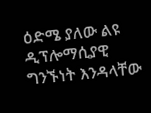ዕድሜ ያለው ልዩ ዲፕሎማሲያዊ ግንኙነት እንዳላቸው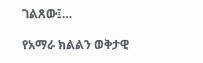ገልጸው፤…

የአማራ ክልልን ወቅታዊ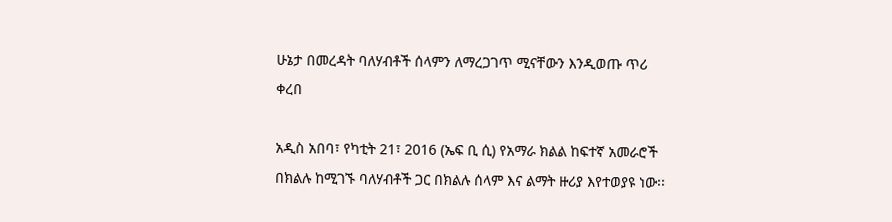ሁኔታ በመረዳት ባለሃብቶች ሰላምን ለማረጋገጥ ሚናቸውን እንዲወጡ ጥሪ ቀረበ

አዲስ አበባ፣ የካቲት 21፣ 2016 (ኤፍ ቢ ሲ) የአማራ ክልል ከፍተኛ አመራሮች በክልሉ ከሚገኙ ባለሃብቶች ጋር በክልሉ ሰላም እና ልማት ዙሪያ እየተወያዩ ነው፡፡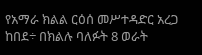የአማራ ክልል ርዕሰ መሥተዳድር አረጋ ከበደ÷ በክልሉ ባለፉት 8 ወራት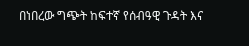በነበረው ግጭት ከፍተኛ የሰብዓዊ ጉዳት እና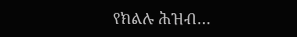የክልሉ ሕዝብ…